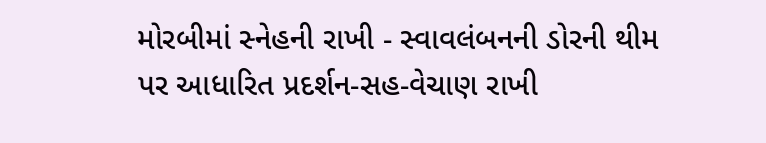મોરબીમાં સ્નેહની રાખી - સ્વાવલંબનની ડોરની થીમ પર આધારિત પ્રદર્શન-સહ-વેચાણ રાખી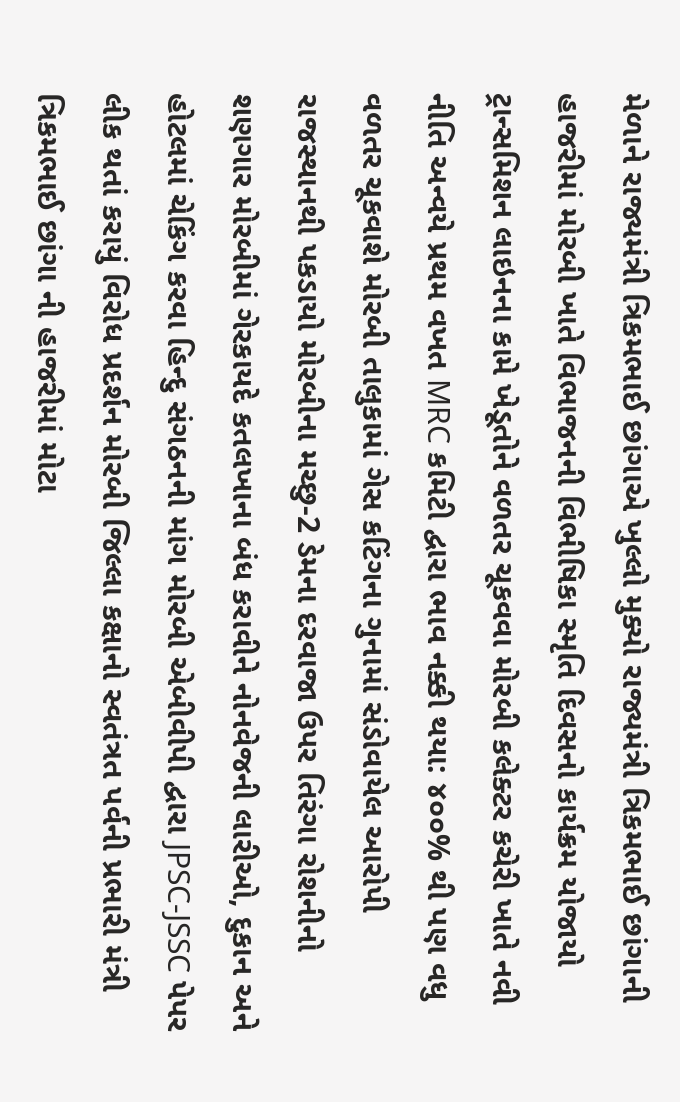મેળાને રાજ્યમંત્રી ત્રિકમભાઈ છાંગાએ ખુલ્લો મુક્યો રાજ્યમંત્રી ત્રિકમભાઈ છાંગાની હાજરીમાં મોરબી ખાતે વિભાજનની વિભીષિકા સ્મૃતિ દિવસનો કાર્યક્રમ યોજાયો ટ્રાન્સમિશન લાઇનના કામે ખેડૂતોને વળતર ચૂકવવા મોરબી કલેક્ટર કચેરી ખાતે નવી નીતિ અન્વયે પ્રથમ વખત MRC કમિટી દ્વારા ભાવ નક્કી થયા: ૪૦૦% થી પણ વધુ વળતર ચૂકવાશે મોરબી તાલુકામાં ગેસ કટિંગના ગુનામાં સંડોવાયેલ આરોપી રાજસ્થાનથી પકડાયો મોરબીના મચ્છુ-2 ડેમના દરવાજા ઉપર તિરંગા રોશનીનો શણગાર મોરબીમાં ગેરકાયદે કતલખાના બંધ કરાવીને નોનવેજની લારીઓ, દુકાન અને હોટલમાં ચેકિંગ કરવા હિન્દુ સંગઠનની માંગ મોરબી એબીવીપી દ્વારા JPSC-JSSC પેપર લીક થતાં કરાયું વિરોધ પ્રદર્શન મોરબી જિલ્લા કક્ષાનો સ્વતંત્રત પર્વની પ્રભારી મંત્રી ત્રિકમભાઈ છાંગા ની હાજરીમાં મોટા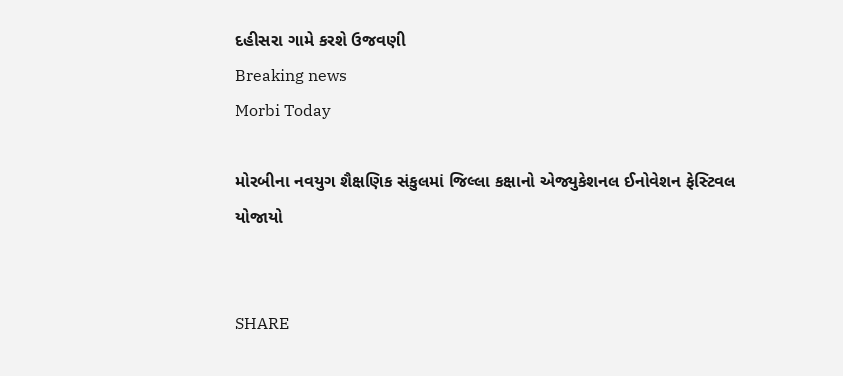દહીસરા ગામે કરશે ઉજવણી
Breaking news
Morbi Today

મોરબીના નવયુગ શૈક્ષણિક સંકુલમાં જિલ્લા કક્ષાનો એજ્યુકેશનલ ઈનોવેશન ફેસ્ટિવલ યોજાયો


SHARE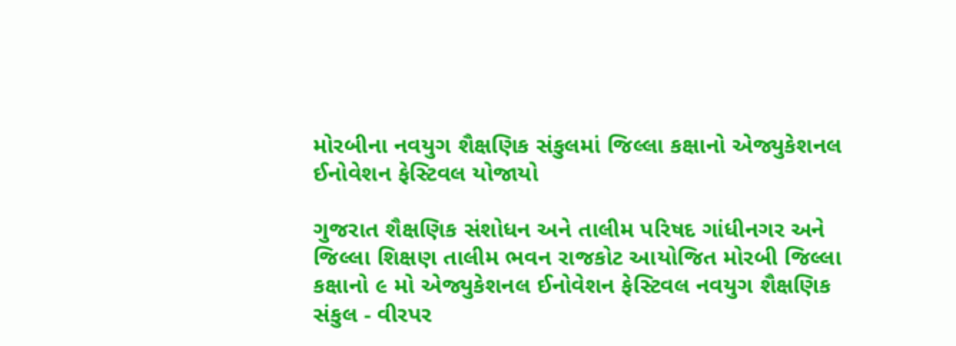મોરબીના નવયુગ શૈક્ષણિક સંકુલમાં જિલ્લા કક્ષાનો એજ્યુકેશનલ ઈનોવેશન ફેસ્ટિવલ યોજાયો

ગુજરાત શૈક્ષણિક સંશોધન અને તાલીમ પરિષદ ગાંધીનગર અને જિલ્લા શિક્ષણ તાલીમ ભવન રાજકોટ આયોજિત મોરબી જિલ્લા કક્ષાનો ૯ મો એજ્યુકેશનલ ઈનોવેશન ફેસ્ટિવલ નવયુગ શૈક્ષણિક સંકુલ - વીરપર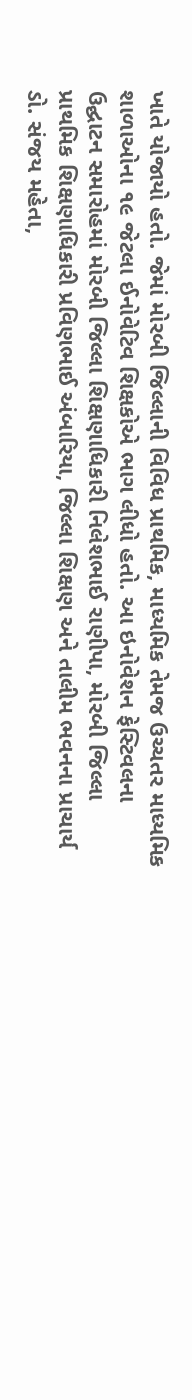ખાતે યોજાયો હતો. જેમાં મોરબી જિલ્લાની વિવિધ પ્રાથમિક, માધ્યમિક તેમજ ઉચ્ચતર માધ્યમિક શાળાઓના ૧૯ જેટલા ઈનોવેટિવ શિક્ષકોએ ભાગ લીધો હતો. આ ઇનોવેશન ફેસ્ટિવલના ઉદ્ઘાટન સમારોહમાં મોરબી જિલ્લા શિક્ષણાધિકારી નિલેશભાઈ રાણીપા, મોરબી જિલ્લા પ્રાથમિક શિક્ષણાધિકારી પ્રવિણભાઈ અંબારિયા, જિલ્લા શિક્ષણ અને તાલીમ ભવનના પ્રાચાર્ય ડો. સંજય મહેતા,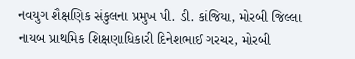નવયુગ શૈક્ષણિક સંકુલના પ્રમુખ પી. ડી. કાંજિયા, મોરબી જિલ્લા નાયબ પ્રાથમિક શિક્ષણાધિકારી દિનેશભાઈ ગરચર, મોરબી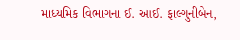માધ્યમિક વિભાગના ઈ. આઈ. ફાલ્ગુનીબેન,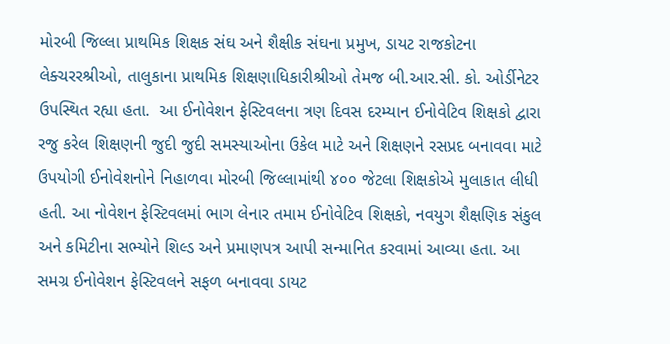મોરબી જિલ્લા પ્રાથમિક શિક્ષક સંઘ અને શૈક્ષીક સંઘના પ્રમુખ, ડાયટ રાજકોટના લેક્ચરરશ્રીઓ, તાલુકાના પ્રાથમિક શિક્ષણાધિકારીશ્રીઓ તેમજ બી.આર.સી. કો. ઓર્ડીનેટર ઉપસ્થિત રહ્યા હતા.  આ ઈનોવેશન ફેસ્ટિવલના ત્રણ દિવસ દરમ્યાન ઈનોવેટિવ શિક્ષકો દ્વારા રજુ કરેલ શિક્ષણની જુદી જુદી સમસ્યાઓના ઉકેલ માટે અને શિક્ષણને રસપ્રદ બનાવવા માટે ઉપયોગી ઈનોવેશનોને નિહાળવા મોરબી જિલ્લામાંથી ૪૦૦ જેટલા શિક્ષકોએ મુલાકાત લીધી હતી. આ નોવેશન ફેસ્ટિવલમાં ભાગ લેનાર તમામ ઈનોવેટિવ શિક્ષકો, નવયુગ શૈક્ષણિક સંકુલ અને કમિટીના સભ્યોને શિલ્ડ અને પ્રમાણપત્ર આપી સન્માનિત કરવામાં આવ્યા હતા. આ સમગ્ર ઈનોવેશન ફેસ્ટિવલને સફળ બનાવવા ડાયટ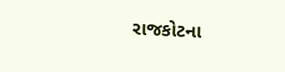રાજકોટના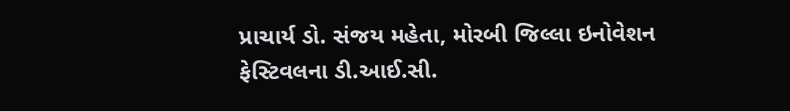પ્રાચાર્ય ડો. સંજય મહેતા, મોરબી જિલ્લા ઇનોવેશન ફેસ્ટિવલના ડી.આઈ.સી.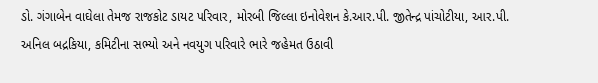ડો. ગંગાબેન વાઘેલા તેમજ રાજકોટ ડાયટ પરિવાર, મોરબી જિલ્લા ઇનોવેશન કે.આર.પી. જીતેન્દ્ર પાંચોટીયા, આર.પી. અનિલ બદ્રકિયા, કમિટીના સભ્યો અને નવયુગ પરિવારે ભારે જહેમત ઉઠાવી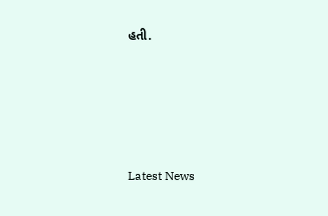હતી.






Latest News